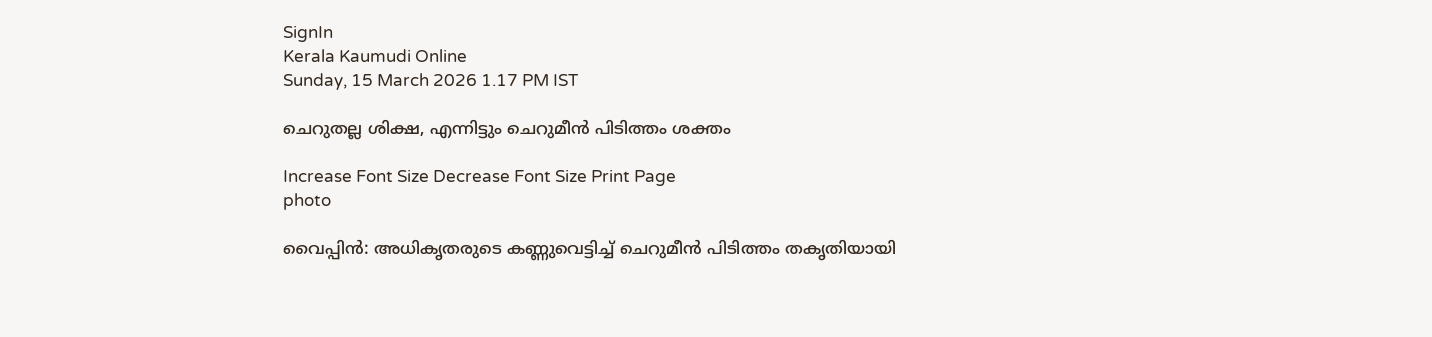SignIn
Kerala Kaumudi Online
Sunday, 15 March 2026 1.17 PM IST

ചെറുതല്ല ശിക്ഷ, എന്നിട്ടും ചെറുമീൻ പിടിത്തം ശക്തം

Increase Font Size Decrease Font Size Print Page
photo

വൈപ്പിൻ: അധികൃതരുടെ കണ്ണുവെട്ടിച്ച് ചെറുമീൻ പിടിത്തം തകൃതിയായി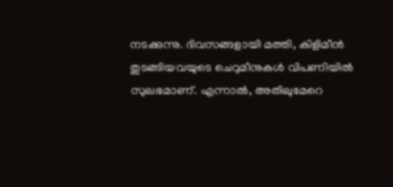നടക്കുന്നു. ദിവസങ്ങളായി മത്തി, കിളിമീൻ തുടങ്ങിയവയുടെ ചെറുമീനുകൾ വിപണിയിൽ സുലഭമാണ്. എന്നാൽ, അതിലുമേറെ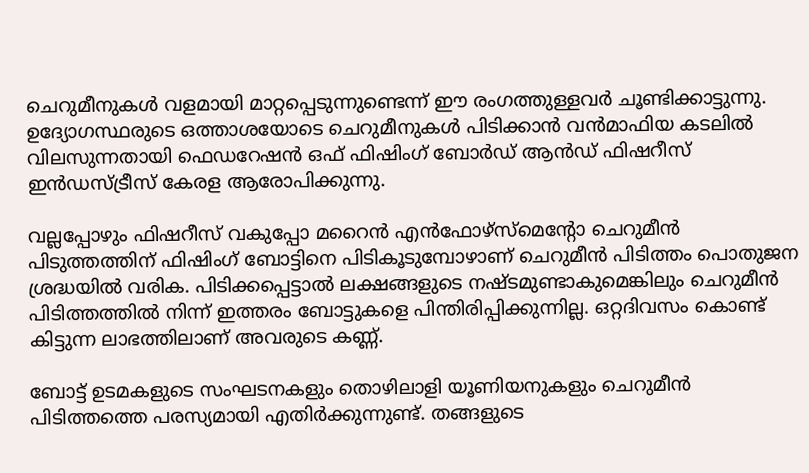ചെറുമീനുകൾ വളമായി മാറ്റപ്പെടുന്നുണ്ടെന്ന് ഈ രംഗത്തുള്ളവർ ചൂണ്ടിക്കാട്ടുന്നു. ഉദ്യോഗസ്ഥരുടെ ഒത്താശയോടെ ചെറുമീനുകൾ പിടിക്കാൻ വൻമാഫിയ കടലിൽ വിലസുന്നതായി ഫെഡറേഷൻ ഒഫ് ഫിഷിംഗ് ബോർഡ് ആൻഡ് ഫിഷറീസ് ഇൻഡസ്ട്രീസ് കേരള ആരോപിക്കുന്നു.

വല്ലപ്പോഴും ഫിഷറീസ് വകുപ്പോ മറൈൻ എൻഫോഴ്‌സ്‌മെന്റോ ചെറുമീൻ പിടുത്തത്തിന് ഫിഷിംഗ് ബോട്ടിനെ പിടികൂടുമ്പോഴാണ് ചെറുമീൻ പിടിത്തം പൊതുജന ശ്രദ്ധയിൽ വരിക. പിടിക്കപ്പെട്ടാൽ ലക്ഷങ്ങളുടെ നഷ്ടമുണ്ടാകുമെങ്കിലും ചെറുമീൻ പിടിത്തത്തിൽ നിന്ന് ഇത്തരം ബോട്ടുകളെ പിന്തിരിപ്പിക്കുന്നില്ല. ഒറ്റദിവസം കൊണ്ട് കിട്ടുന്ന ലാഭത്തിലാണ് അവരുടെ കണ്ണ്.

ബോട്ട് ഉടമകളുടെ സംഘടനകളും തൊഴിലാളി യൂണിയനുകളും ചെറുമീൻ പിടിത്തത്തെ പരസ്യമായി എതിർക്കുന്നുണ്ട്. തങ്ങളുടെ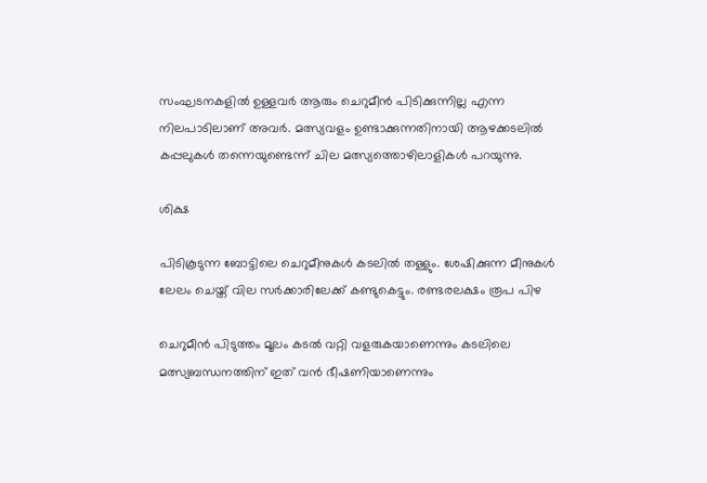സംഘടനകളിൽ ഉള്ളവർ ആരും ചെറുമീൻ പിടിക്കുന്നില്ല എന്ന നിലപാടിലാണ് അവർ. മത്സ്യവളം ഉണ്ടാക്കുന്നതിനായി ആഴക്കടലിൽ കപ്പലുകൾ തന്നെയുണ്ടെന്ന് ചില മത്സ്യത്തൊഴിലാളികൾ പറയുന്നു.

ശിക്ഷ

പിടികൂടുന്ന ബോട്ടിലെ ചെറുമീനുകൾ കടലിൽ തള്ളും. ശേഷിക്കുന്ന മീനുകൾ ലേലം ചെയ്ത് വില സർക്കാരിലേക്ക് കണ്ടുകെട്ടും. രണ്ടരലക്ഷം രൂപ പിഴ

ചെറുമീൻ പിടുത്തം മൂലം കടൽ വറ്റി വളരുകയാണെന്നും കടലിലെ മത്സ്യബന്ധനത്തിന് ഇത് വൻ ഭീഷണിയാണെന്നും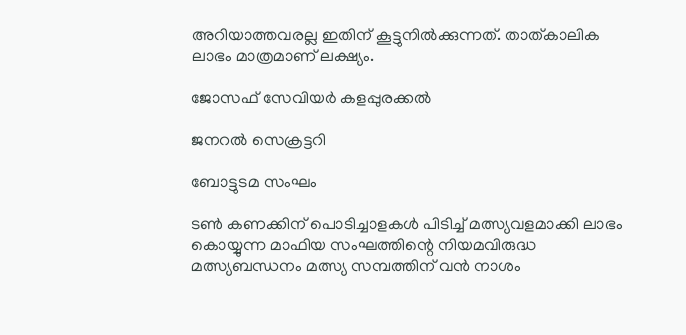അറിയാത്തവരല്ല ഇതിന് കൂട്ടുനിൽക്കുന്നത്. താത്കാലിക ലാഭം മാത്രമാണ് ലക്ഷ്യം.

ജോസഫ് സേവിയർ കളപ്പുരക്കൽ

ജനറൽ സെക്രട്ടറി

ബോട്ടുടമ സംഘം

ടൺ കണക്കിന് പൊടിച്ചാളകൾ പിടിച്ച് മത്സ്യവളമാക്കി ലാഭം കൊയ്യുന്ന മാഫിയ സംഘത്തിന്റെ നിയമവിരുദ്ധ മത്സ്യബന്ധനം മത്സ്യ സമ്പത്തിന് വൻ നാശം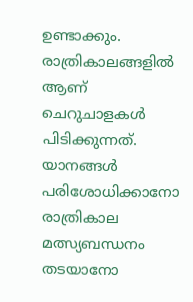ഉണ്ടാക്കും. രാത്രികാലങ്ങളിൽ ആണ് ചെറുചാളകൾ പിടിക്കുന്നത്. യാനങ്ങൾ പരിശോധിക്കാനോ രാത്രികാല മത്സ്യബന്ധനം തടയാനോ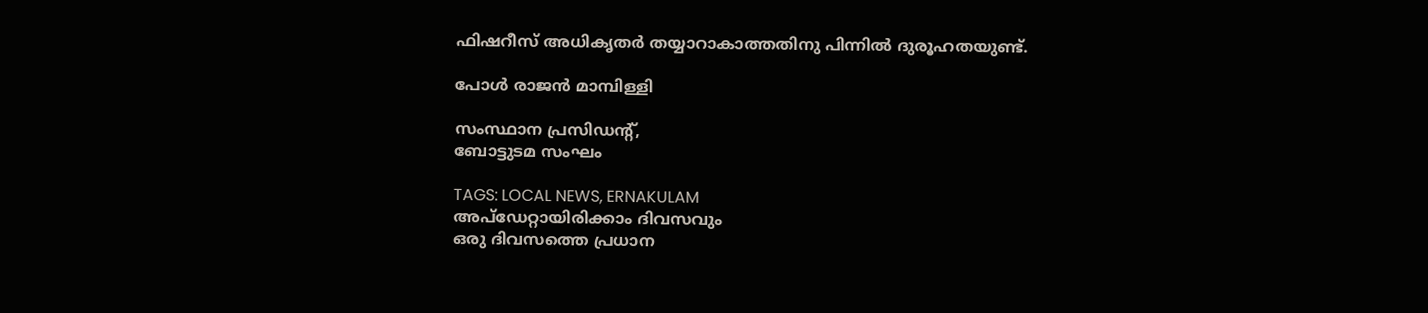ഫിഷറീസ് അധികൃതർ തയ്യാറാകാത്തതിനു പിന്നിൽ ദുരൂഹതയുണ്ട്.

പോൾ രാജൻ മാമ്പിള്ളി

സംസ്ഥാന പ്രസിഡന്റ്,
ബോട്ടുടമ സംഘം

TAGS: LOCAL NEWS, ERNAKULAM
അപ്ഡേറ്റായിരിക്കാം ദിവസവും
ഒരു ദിവസത്തെ പ്രധാന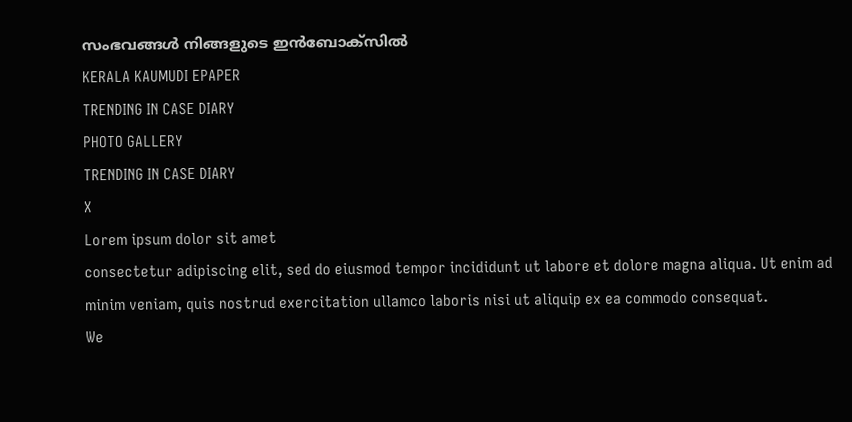സംഭവങ്ങൾ നിങ്ങളുടെ ഇൻബോക്സിൽ
KERALA KAUMUDI EPAPER
TRENDING IN CASE DIARY
PHOTO GALLERY
TRENDING IN CASE DIARY
X
Lorem ipsum dolor sit amet
consectetur adipiscing elit, sed do eiusmod tempor incididunt ut labore et dolore magna aliqua. Ut enim ad minim veniam, quis nostrud exercitation ullamco laboris nisi ut aliquip ex ea commodo consequat.
We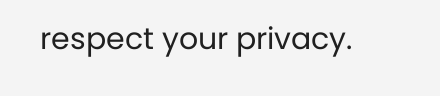respect your privacy.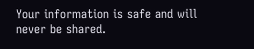Your information is safe and will never be shared.